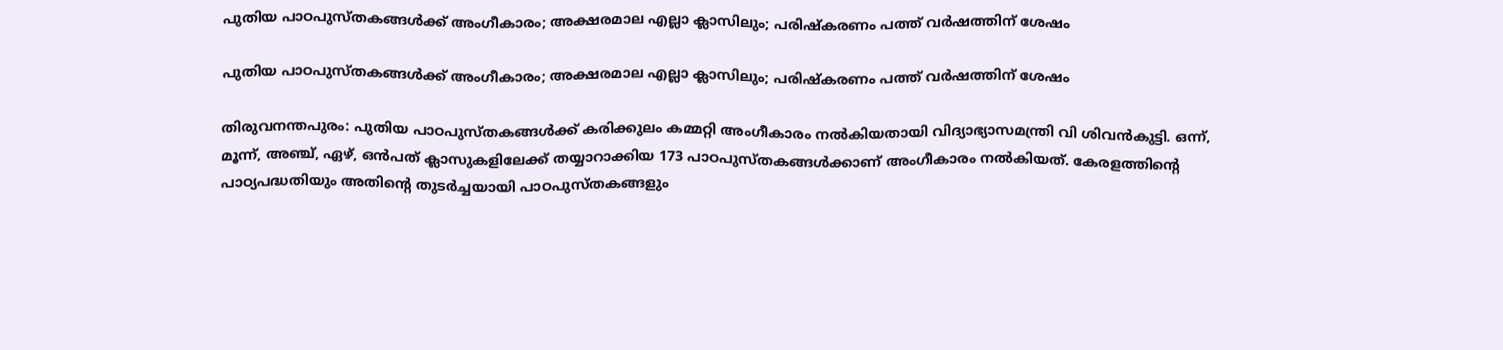പുതിയ പാഠപുസ്തകങ്ങള്‍ക്ക് അംഗീകാരം; അക്ഷരമാല എല്ലാ ക്ലാസിലും; പരിഷ്‌കരണം പത്ത് വര്‍ഷത്തിന് ശേഷം

പുതിയ പാഠപുസ്തകങ്ങള്‍ക്ക് അംഗീകാരം; അക്ഷരമാല എല്ലാ ക്ലാസിലും; പരിഷ്‌കരണം പത്ത് വര്‍ഷത്തിന് ശേഷം

തിരുവനന്തപുരം: പുതിയ പാഠപുസ്തകങ്ങള്‍ക്ക് കരിക്കുലം കമ്മറ്റി അംഗീകാരം നല്‍കിയതായി വിദ്യാഭ്യാസമന്ത്രി വി ശിവന്‍കുട്ടി. ഒന്ന്, മൂന്ന്, അഞ്ച്, ഏഴ്, ഒന്‍പത് ക്ലാസുകളിലേക്ക് തയ്യാറാക്കിയ 173 പാഠപുസ്തകങ്ങള്‍ക്കാണ് അംഗീകാരം നല്‍കിയത്. കേരളത്തിന്റെ പാഠ്യപദ്ധതിയും അതിന്റെ തുടര്‍ച്ചയായി പാഠപുസ്തകങ്ങളും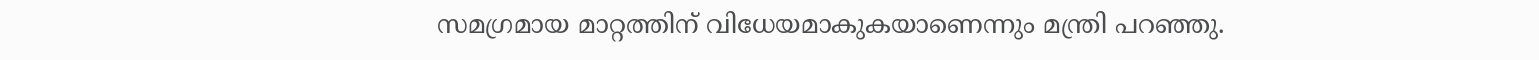സമഗ്രമായ മാറ്റത്തിന് വിധേയമാകുകയാണെന്നും മന്ത്രി പറഞ്ഞു.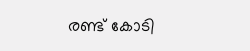രണ്ട് കോടി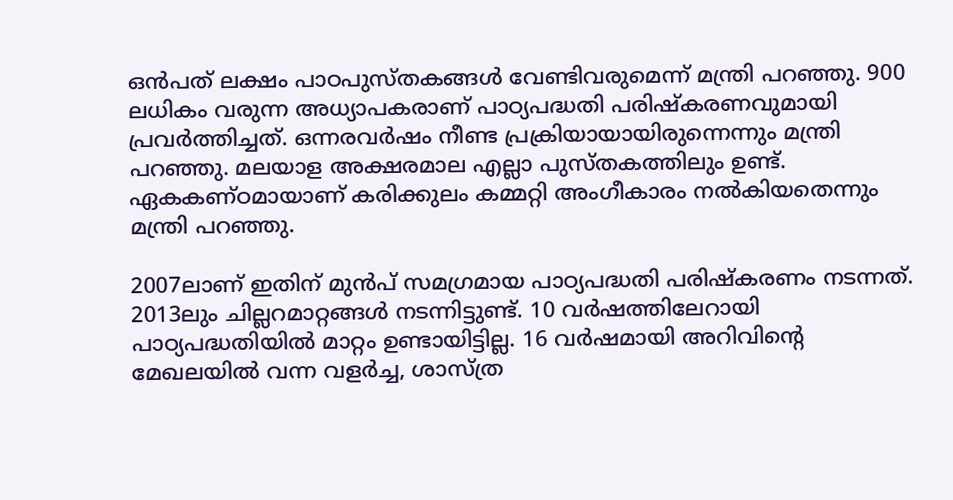ഒന്‍പത് ലക്ഷം പാഠപുസ്തകങ്ങള്‍ വേണ്ടിവരുമെന്ന് മന്ത്രി പറഞ്ഞു. 900 ലധികം വരുന്ന അധ്യാപകരാണ് പാഠ്യപദ്ധതി പരിഷ്‌കരണവുമായി പ്രവര്‍ത്തിച്ചത്. ഒന്നരവര്‍ഷം നീണ്ട പ്രക്രിയായായിരുന്നെന്നും മന്ത്രി പറഞ്ഞു. മലയാള അക്ഷരമാല എല്ലാ പുസ്തകത്തിലും ഉണ്ട്. ഏകകണ്ഠമായാണ് കരിക്കുലം കമ്മറ്റി അംഗീകാരം നല്‍കിയതെന്നും മന്ത്രി പറഞ്ഞു.

2007ലാണ് ഇതിന് മുന്‍പ് സമഗ്രമായ പാഠ്യപദ്ധതി പരിഷ്‌കരണം നടന്നത്. 2013ലും ചില്ലറമാറ്റങ്ങള്‍ നടന്നിട്ടുണ്ട്. 10 വര്‍ഷത്തിലേറായി പാഠ്യപദ്ധതിയില്‍ മാറ്റം ഉണ്ടായിട്ടില്ല. 16 വര്‍ഷമായി അറിവിന്റെ മേഖലയില്‍ വന്ന വളര്‍ച്ച, ശാസ്ത്ര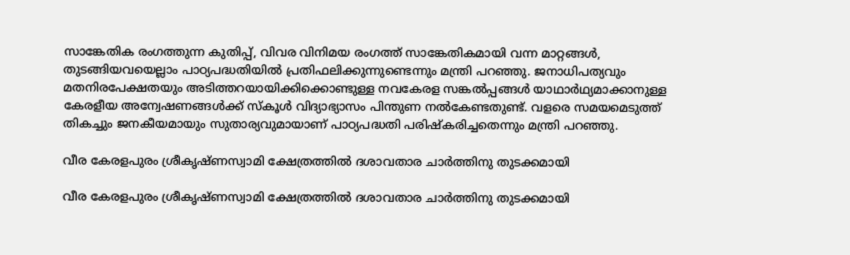സാങ്കേതിക രംഗത്തുന്ന കുതിപ്പ്, വിവര വിനിമയ രംഗത്ത് സാങ്കേതികമായി വന്ന മാറ്റങ്ങള്‍, തുടങ്ങിയവയെല്ലാം പാഠ്യപദ്ധതിയില്‍ പ്രതിഫലിക്കുന്നുണ്ടെന്നും മന്ത്രി പറഞ്ഞു. ജനാധിപത്യവും മതനിരപേക്ഷതയും അടിത്തറയായിക്കിക്കൊണ്ടുള്ള നവകേരള സങ്കല്‍പ്പങ്ങള്‍ യാഥാര്‍ഥ്യമാക്കാനുള്ള കേരളീയ അന്വേഷണങ്ങള്‍ക്ക് സ്‌കൂള്‍ വിദ്യാഭ്യാസം പിന്തുണ നല്‍കേണ്ടതുണ്ട്. വളരെ സമയമെടുത്ത് തികച്ചും ജനകീയമായും സുതാര്യവുമായാണ് പാഠ്യപദ്ധതി പരിഷ്‌കരിച്ചതെന്നും മന്ത്രി പറഞ്ഞു.

വീര കേരളപുരം ശ്രീകൃഷ്ണസ്വാമി ക്ഷേത്രത്തിൽ ദശാവതാര ചാർത്തിനു തുടക്കമായി

വീര കേരളപുരം ശ്രീകൃഷ്ണസ്വാമി ക്ഷേത്രത്തിൽ ദശാവതാര ചാർത്തിനു തുടക്കമായി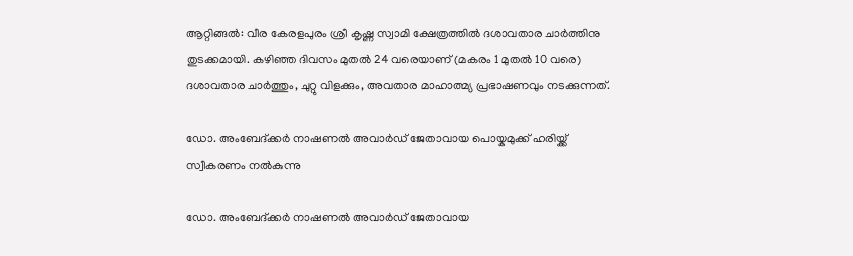ആറ്റിങ്ങൽ: വീര കേരളപുരം ശ്രീ കൃഷ്ണ സ്വാമി ക്ഷേത്രത്തിൽ ദശാവതാര ചാർത്തിനു തുടക്കമായി. കഴിഞ്ഞ ദിവസം മുതൽ 24 വരെയാണ് (മകരം 1 മുതൽ 10 വരെ) ദശാവതാര ചാർത്തും, ചുറ്റു വിളക്കും, അവതാര മാഹാത്മ്യ പ്രഭാഷണവും നടക്കുന്നത്.

ഡോ. അംബേദ്ക്കർ നാഷണൽ അവാർഡ് ജേതാവായ പൊയ്കമുക്ക് ഹരിയ്ക്ക് സ്വീകരണം നൽകുന്നു

ഡോ. അംബേദ്ക്കർ നാഷണൽ അവാർഡ് ജേതാവായ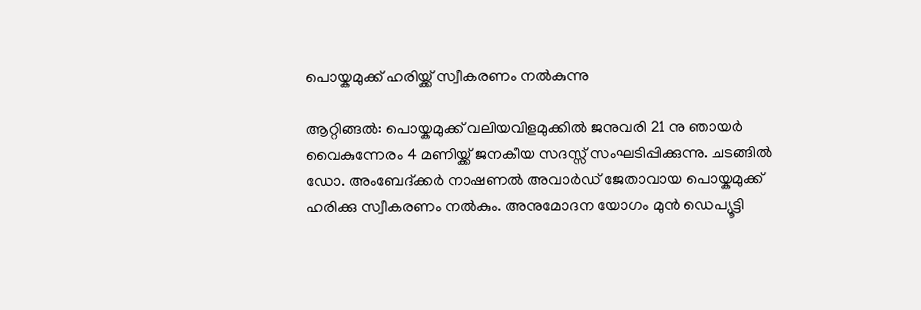പൊയ്കമുക്ക് ഹരിയ്ക്ക് സ്വീകരണം നൽകുന്നു

ആറ്റിങ്ങൽ: പൊയ്കമുക്ക് വലിയവിളമുക്കിൽ ജനുവരി 21 നു ഞായർ വൈകുന്നേരം 4 മണിയ്ക്ക് ജനകീയ സദസ്സ് സംഘടിപ്പിക്കുന്നു. ചടങ്ങിൽ ഡോ. അംബേദ്ക്കർ നാഷണൽ അവാർഡ് ജേതാവായ പൊയ്കമുക്ക് ഹരിക്കു സ്വീകരണം നൽകും. അനുമോദന യോഗം മുൻ ഡെപ്യൂട്ടി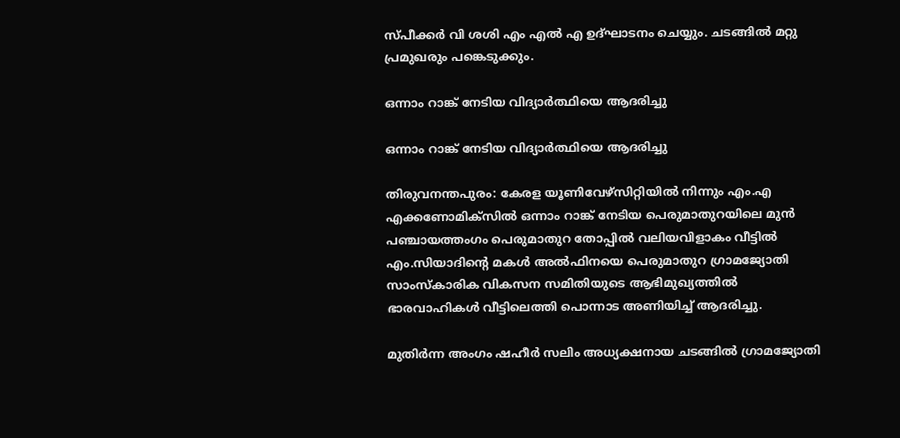സ്പീക്കർ വി ശശി എം എൽ എ ഉദ്ഘാടനം ചെയ്യും. ചടങ്ങിൽ മറ്റു പ്രമുഖരും പങ്കെടുക്കും.

ഒന്നാം റാങ്ക് നേടിയ വിദ്യാർത്ഥിയെ ആദരിച്ചു

ഒന്നാം റാങ്ക് നേടിയ വിദ്യാർത്ഥിയെ ആദരിച്ചു

തിരുവനന്തപുരം: കേരള യൂണിവേഴ്സിറ്റിയിൽ നിന്നും എം.എ എക്കണോമിക്സിൽ ഒന്നാം റാങ്ക് നേടിയ പെരുമാതുറയിലെ മുൻ പഞ്ചായത്തംഗം പെരുമാതുറ തോപ്പിൽ വലിയവിളാകം വീട്ടിൽ എം.സിയാദിന്റെ മകൾ അൽഫിനയെ പെരുമാതുറ ഗ്രാമജ്യോതി സാംസ്‌കാരിക വികസന സമിതിയുടെ ആഭിമുഖ്യത്തിൽ ഭാരവാഹികൾ വീട്ടിലെത്തി പൊന്നാട അണിയിച്ച് ആദരിച്ചു.

മുതിർന്ന അംഗം ഷഹീർ സലിം അധ്യക്ഷനായ ചടങ്ങിൽ ഗ്രാമജ്യോതി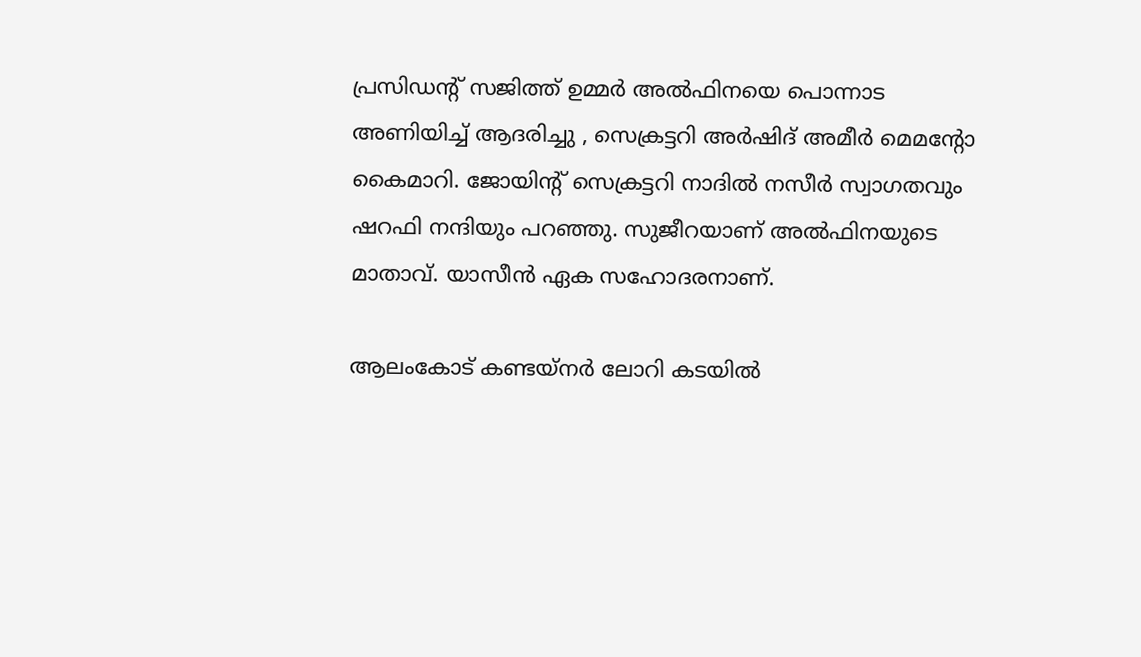പ്രസിഡന്റ്‌ സജിത്ത് ഉമ്മർ അൽഫിനയെ പൊന്നാട അണിയിച്ച് ആദരിച്ചു , സെക്രട്ടറി അർഷിദ് അമീർ മെമന്റോ കൈമാറി. ജോയിന്റ് സെക്രട്ടറി നാദിൽ നസീർ സ്വാഗതവും ഷറഫി നന്ദിയും പറഞ്ഞു. സുജീറയാണ് അൽഫിനയുടെ മാതാവ്. യാസീൻ ഏക സഹോദരനാണ്.

ആലംകോട് കണ്ടയ്നർ ലോറി കടയിൽ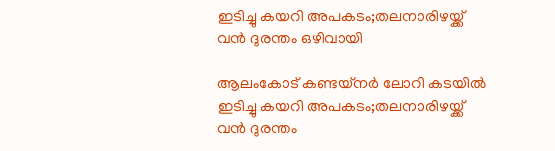ഇടിച്ചു കയറി അപകടം;തലനാരിഴയ്ക്ക് വൻ ദുരന്തം ഒഴിവായി

ആലംകോട് കണ്ടയ്നർ ലോറി കടയിൽ ഇടിച്ചു കയറി അപകടം;തലനാരിഴയ്ക്ക് വൻ ദുരന്തം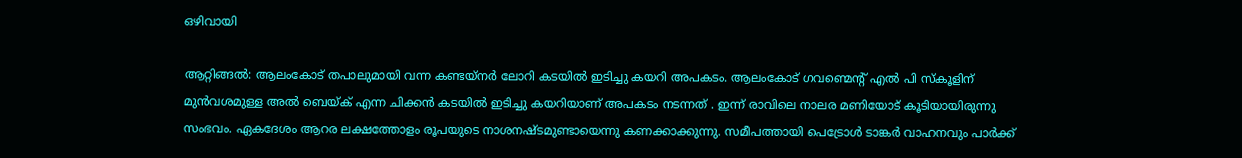ഒഴിവായി

ആറ്റിങ്ങൽ: ആലംകോട് തപാലുമായി വന്ന കണ്ടയ്നർ ലോറി കടയിൽ ഇടിച്ചു കയറി അപകടം. ആലംകോട് ഗവണ്മെന്റ് എൽ പി സ്കൂളിന് മുൻവശമുള്ള അൽ ബെയ്ക് എന്ന ചിക്കൻ കടയിൽ ഇടിച്ചു കയറിയാണ് അപകടം നടന്നത് . ഇന്ന് രാവിലെ നാലര മണിയോട് കൂടിയായിരുന്നു സംഭവം. ഏകദേശം ആറര ലക്ഷത്തോളം രൂപയുടെ നാശനഷ്ടമുണ്ടായെന്നു കണക്കാക്കുന്നു. സമീപത്തായി പെട്രോൾ ടാങ്കർ വാഹനവും പാർക്ക്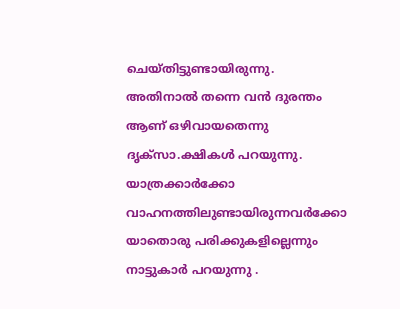ചെയ്തിട്ടുണ്ടായിരുന്നു. അതിനാൽ തന്നെ വൻ ദുരന്തം ആണ് ഒഴിവായതെന്നു
ദൃക്സാ.ക്ഷികൾ പറയുന്നു. യാത്രക്കാർക്കോ വാഹനത്തിലുണ്ടായിരുന്നവർക്കോ യാതൊരു പരിക്കുകളില്ലെന്നും നാട്ടുകാർ പറയുന്നു .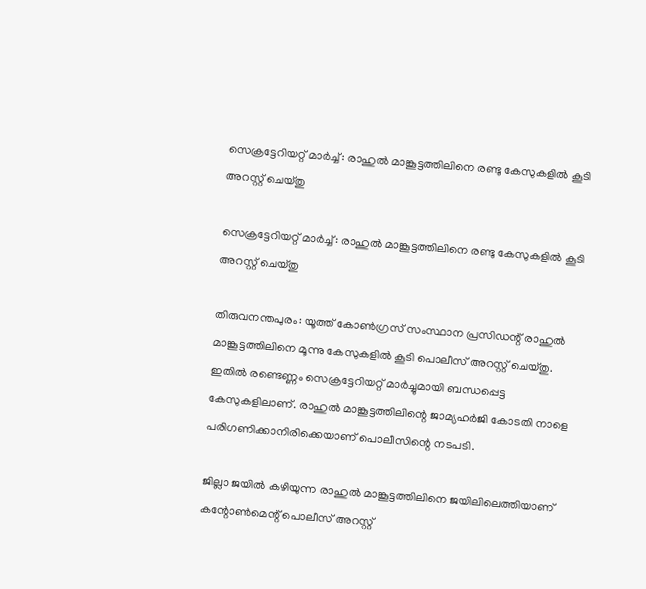സെക്രട്ടേറിയറ്റ് മാര്‍ച്ച്: രാഹുല്‍ മാങ്കൂട്ടത്തിലിനെ രണ്ടു കേസുകളില്‍ കൂടി അറസ്റ്റ് ചെയ്തു

സെക്രട്ടേറിയറ്റ് മാര്‍ച്ച്: രാഹുല്‍ മാങ്കൂട്ടത്തിലിനെ രണ്ടു കേസുകളില്‍ കൂടി അറസ്റ്റ് ചെയ്തു

തിരുവനന്തപുരം: യൂത്ത് കോണ്‍ഗ്രസ് സംസ്ഥാന പ്രസിഡന്റ് രാഹുല്‍ മാങ്കൂട്ടത്തിലിനെ മൂന്നു കേസുകളില്‍ കൂടി പൊലീസ് അറസ്റ്റ് ചെയ്തു. ഇതില്‍ രണ്ടെണ്ണം സെക്രട്ടേറിയറ്റ് മാര്‍ച്ചുമായി ബന്ധപ്പെട്ട കേസുകളിലാണ്. രാഹുല്‍ മാങ്കൂട്ടത്തിലിന്റെ ജാമ്യഹര്‍ജി കോടതി നാളെ പരിഗണിക്കാനിരിക്കെയാണ് പൊലീസിന്റെ നടപടി.

ജില്ലാ ജയില്‍ കഴിയുന്ന രാഹുല്‍ മാങ്കൂട്ടത്തിലിനെ ജയിലിലെത്തിയാണ് കന്റോണ്‍മെന്റ് പൊലീസ് അറസ്റ്റ്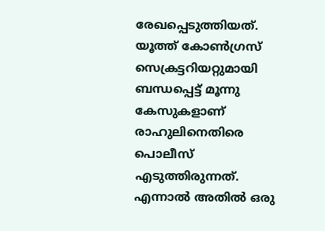രേഖപ്പെടുത്തിയത്. യൂത്ത് കോണ്‍ഗ്രസ് സെക്രട്ടറിയറ്റുമായി ബന്ധപ്പെട്ട് മൂന്നു കേസുകളാണ് രാഹുലിനെതിരെ പൊലീസ് എടുത്തിരുന്നത്. എന്നാല്‍ അതില്‍ ഒരു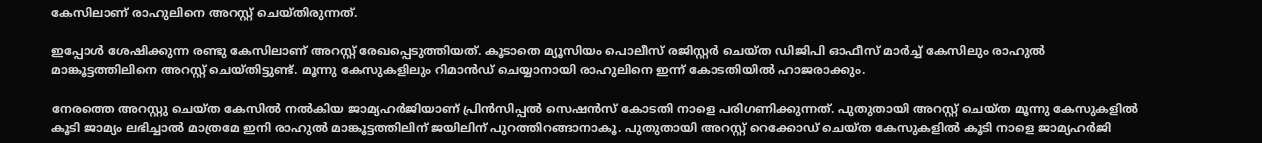കേസിലാണ് രാഹുലിനെ അറസ്റ്റ് ചെയ്തിരുന്നത്.

ഇപ്പോള്‍ ശേഷിക്കുന്ന രണ്ടു കേസിലാണ് അറസ്റ്റ് രേഖപ്പെടുത്തിയത്. കൂടാതെ മ്യൂസിയം പൊലീസ് രജിസ്റ്റര്‍ ചെയ്ത ഡിജിപി ഓഫീസ് മാര്‍ച്ച് കേസിലും രാഹുല്‍ മാങ്കൂട്ടത്തിലിനെ അറസ്റ്റ് ചെയ്തിട്ടുണ്ട്. മൂന്നു കേസുകളിലും റിമാന്‍ഡ് ചെയ്യാനായി രാഹുലിനെ ഇന്ന് കോടതിയില്‍ ഹാജരാക്കും.

നേരത്തെ അറസ്റ്റു ചെയ്ത കേസില്‍ നല്‍കിയ ജാമ്യഹര്‍ജിയാണ് പ്രിന്‍സിപ്പല്‍ സെഷന്‍സ് കോടതി നാളെ പരിഗണിക്കുന്നത്. പുതുതായി അറസ്റ്റ് ചെയ്ത മൂന്നു കേസുകളില്‍ കൂടി ജാമ്യം ലഭിച്ചാല്‍ മാത്രമേ ഇനി രാഹുല്‍ മാങ്കൂട്ടത്തിലിന് ജയിലിന് പുറത്തിറങ്ങാനാകൂ. പുതുതായി അറസ്റ്റ് റെക്കോഡ് ചെയ്ത കേസുകളില്‍ കൂടി നാളെ ജാമ്യഹര്‍ജി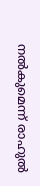നല്‍കുമെന്ന് രാഹുല്‍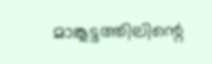മാങ്കൂട്ടത്തിലിന്റെ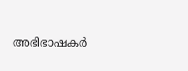അഭിഭാഷകര്‍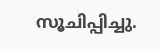സൂചിപ്പിച്ചു.